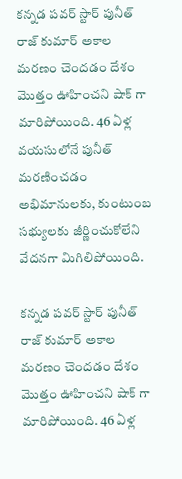కన్నడ పవర్ స్టార్ పునీత్ రాజ్ కుమార్ అకాల మరణం చెందడం దేశం మొత్తం ఊహించని షాక్ గా మారిపోయింది. 46 ఏళ్ల వయసులోనే పునీత్ మరణించడం అభిమానులకు, కుంటుంబ సభ్యులకు జీర్ణించుకోలేని వేదనగా మిగిలిపోయింది.

కన్నడ పవర్ స్టార్ పునీత్ రాజ్ కుమార్ అకాల మరణం చెందడం దేశం మొత్తం ఊహించని షాక్ గా మారిపోయింది. 46 ఏళ్ల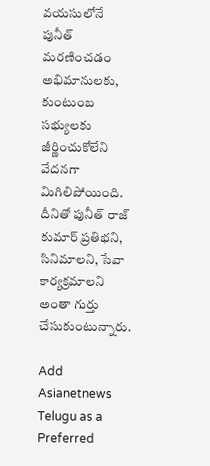వయసులోనే పునీత్ మరణించడం అభిమానులకు, కుంటుంబ సభ్యులకు జీర్ణించుకోలేని వేదనగా మిగిలిపోయింది. దీనితో పునీత్ రాజ్ కుమార్ ప్రతిభని, సినిమాలని, సేవా కార్యక్రమాలని అంతా గుర్తు చేసుకుంటున్నారు.

Add Asianetnews Telugu as a Preferred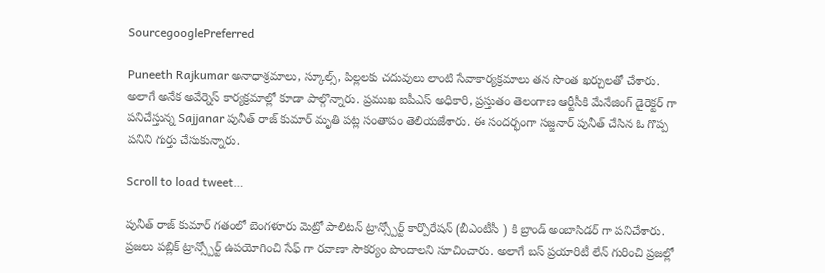SourcegooglePreferred

Puneeth Rajkumar అనాధాశ్రమాలు, స్కూల్స్, పిల్లలకు చదువులు లాంటి సేవాకార్యక్రమాలు తన సొంత ఖర్చులతో చేశారు. అలాగే అనేక అవేర్నెస్ కార్యక్రమాల్లో కూడా పాల్గొన్నారు. ప్రముఖ ఐపీఎస్ అధికారి, ప్రస్తుతం తెలంగాణ ఆర్టీసీకి మేనేజింగ్ డైరెక్టర్ గా పనిచేస్తున్న Sajjanar పునీత్ రాజ్ కుమార్ మృతి పట్ల సంతాపం తెలియజేశారు. ఈ సందర్భంగా సజ్జనార్ పునీత్ చేసిన ఓ గొప్ప పనిని గుర్తు చేసుకున్నారు.

Scroll to load tweet…

పునీత్ రాజ్ కుమార్ గతంలో బెంగళూరు మెట్రో పాలిటన్ ట్రాన్స్పోర్ట్ కార్పొరేషన్ (బీఎంటీసీ ) కి బ్రాండ్ అంబాసిడర్ గా పనిచేశారు. ప్రజలు పబ్లిక్ ట్రాన్స్పోర్ట్ ఉపయోగించి సేఫ్ గా రవాణా సౌకర్యం పొందాలని సూచించారు. అలాగే బస్ ప్రయారిటీ లేన్ గురించి ప్రజల్లో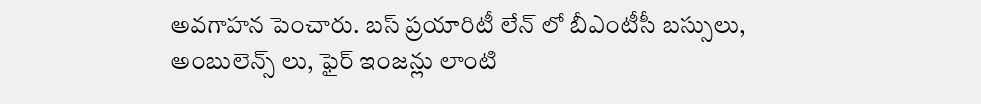అవగాహన పెంచారు. బస్ ప్రయారిటీ లేన్ లో బీఎంటీసీ బస్సులు, అంబులెన్స్ లు, ఫైర్ ఇంజన్లు లాంటి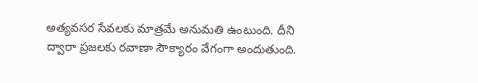అత్యవసర సేవలకు మాత్రమే అనుమతి ఉంటుంది. దీని ద్వారా ప్రజలకు రవాణా సౌక్యారం వేగంగా అందుతుంది.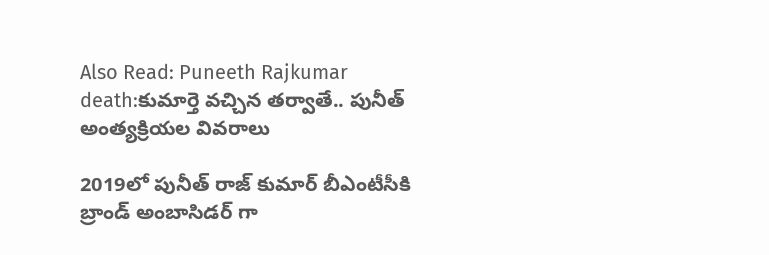Also Read: Puneeth Rajkumar death:కుమార్తె వచ్చిన తర్వాతే.. పునీత్ అంత్యక్రియల వివరాలు

2019లో పునీత్ రాజ్ కుమార్ బీఎంటీసీకి బ్రాండ్ అంబాసిడర్ గా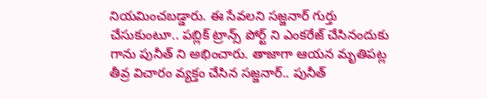నియమించబడ్డారు. ఈ సేవలని సజ్జనార్ గుర్తు చేసుకుంటూ.. పబ్లిక్ ట్రాన్స్ పోర్ట్ ని ఎంకరేజ్ చేసినందుకు గాను పునీత్ ని అభించారు. తాజాగా ఆయన మృతిపట్ల తీవ్ర విచారం వ్యక్తం చేసిన సజ్జనార్.. పునీత్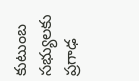కుటుంబ సభ్యులకు ప్రగాఢ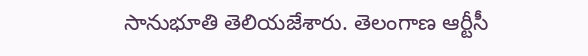సానుభూతి తెలియజేశారు. తెలంగాణ ఆర్టీసీ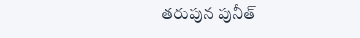తరుపున పునీత్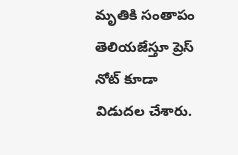మృతికి సంతాపం తెలియజేస్తూ ప్రెస్ నోట్ కూడా విడుదల చేశారు.